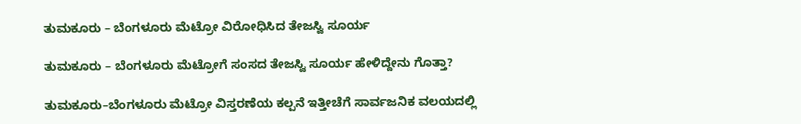ತುಮಕೂರು – ಬೆಂಗಳೂರು ಮೆಟ್ರೋ ವಿರೋಧಿಸಿದ ತೇಜಸ್ವಿ ಸೂರ್ಯ

ತುಮಕೂರು – ಬೆಂಗಳೂರು ಮೆಟ್ರೋಗೆ ಸಂಸದ ತೇಜಸ್ವಿ ಸೂರ್ಯ ಹೇಳಿದ್ದೇನು ಗೊತ್ತಾ?

ತುಮಕೂರು–ಬೆಂಗಳೂರು ಮೆಟ್ರೋ ವಿಸ್ತರಣೆಯ ಕಲ್ಪನೆ ಇತ್ತೀಚೆಗೆ ಸಾರ್ವಜನಿಕ ವಲಯದಲ್ಲಿ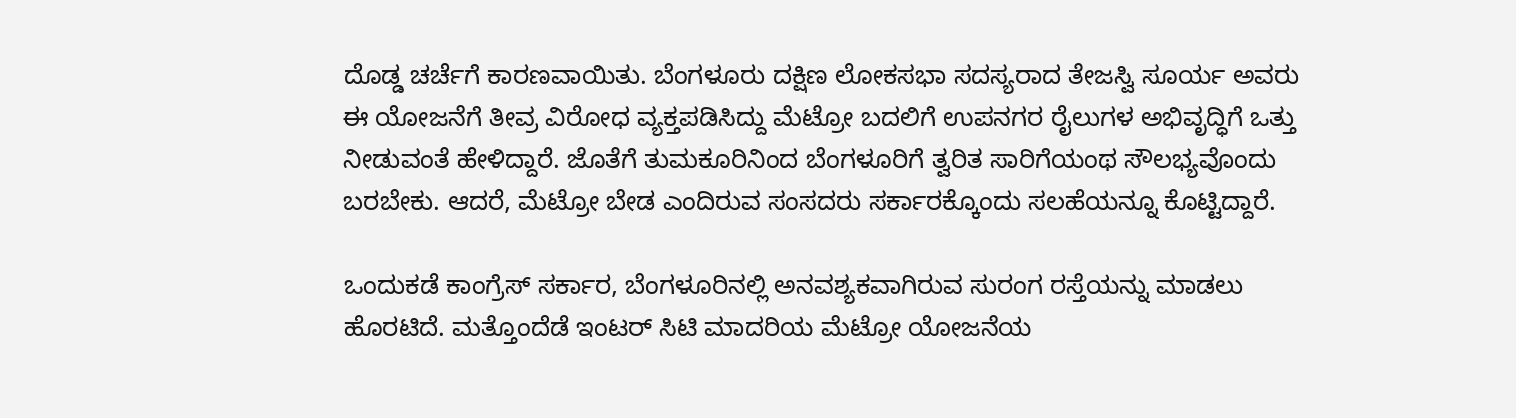ದೊಡ್ಡ ಚರ್ಚೆಗೆ ಕಾರಣವಾಯಿತು. ಬೆಂಗಳೂರು ದಕ್ಷಿಣ ಲೋಕಸಭಾ ಸದಸ್ಯರಾದ ತೇಜಸ್ವಿ ಸೂರ್ಯ ಅವರು ಈ ಯೋಜನೆಗೆ ತೀವ್ರ ವಿರೋಧ ವ್ಯಕ್ತಪಡಿಸಿದ್ದು ಮೆಟ್ರೋ ಬದಲಿಗೆ ಉಪನಗರ ರೈಲುಗಳ ಅಭಿವೃದ್ಧಿಗೆ ಒತ್ತು ನೀಡುವಂತೆ ಹೇಳಿದ್ದಾರೆ. ಜೊತೆಗೆ ತುಮಕೂರಿನಿಂದ ಬೆಂಗಳೂರಿಗೆ ತ್ವರಿತ ಸಾರಿಗೆಯಂಥ ಸೌಲಭ್ಯವೊಂದು ಬರಬೇಕು. ಆದರೆ, ಮೆಟ್ರೋ ಬೇಡ ಎಂದಿರುವ ಸಂಸದರು ಸರ್ಕಾರಕ್ಕೊಂದು ಸಲಹೆಯನ್ನೂ ಕೊಟ್ಟಿದ್ದಾರೆ.

ಒಂದುಕಡೆ ಕಾಂಗ್ರೆಸ್ ಸರ್ಕಾರ, ಬೆಂಗಳೂರಿನಲ್ಲಿ ಅನವಶ್ಯಕವಾಗಿರುವ ಸುರಂಗ ರಸ್ತೆಯನ್ನು ಮಾಡಲು ಹೊರಟಿದೆ. ಮತ್ತೊಂದೆಡೆ ಇಂಟರ್ ಸಿಟಿ ಮಾದರಿಯ ಮೆಟ್ರೋ ಯೋಜನೆಯ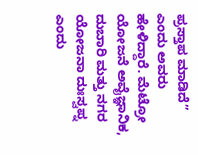ಪ್ರಸ್ತಾಪ ಮಾಡಿದೆ” ಎಂದು ಅವರು ಹೇಳಿದ್ದಾರೆ. ಮೆಟ್ರೋ ಯೋಜನೆ ಅವೈಜ್ಞಾನಿಕ, ದುಬಾರಿ ಮತ್ತು ನಗರ ಯೋಜನಾ ದುಃಸ್ವಪ್ನ ಎಂದು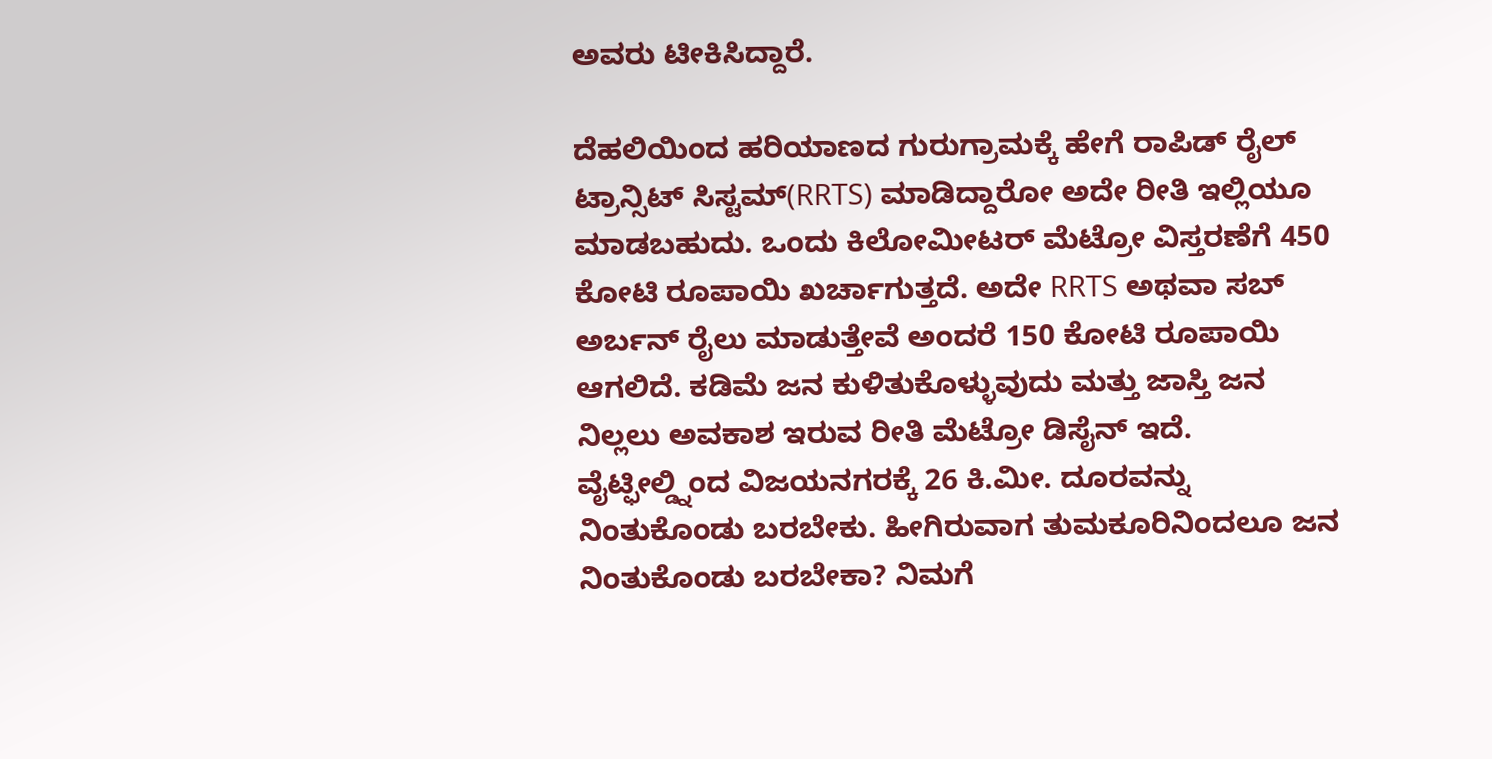ಅವರು ಟೀಕಿಸಿದ್ದಾರೆ.

ದೆಹಲಿಯಿಂದ ಹರಿಯಾಣದ ಗುರುಗ್ರಾಮಕ್ಕೆ ಹೇಗೆ ರಾಪಿಡ್ ರೈಲ್ ಟ್ರಾನ್ಸಿಟ್ ಸಿಸ್ಟಮ್(RRTS) ಮಾಡಿದ್ದಾರೋ ಅದೇ ರೀತಿ ಇಲ್ಲಿಯೂ ಮಾಡಬಹುದು. ಒಂದು ಕಿಲೋಮೀಟರ್ ಮೆಟ್ರೋ ವಿಸ್ತರಣೆಗೆ 450 ಕೋಟಿ ರೂಪಾಯಿ ಖರ್ಚಾಗುತ್ತದೆ. ಅದೇ RRTS ಅಥವಾ ಸಬ್ ಅರ್ಬನ್ ರೈಲು ಮಾಡುತ್ತೇವೆ ಅಂದರೆ 150 ಕೋಟಿ ರೂಪಾಯಿ ಆಗಲಿದೆ. ಕಡಿಮೆ ಜನ ಕುಳಿತುಕೊಳ್ಳುವುದು ಮತ್ತು ಜಾಸ್ತಿ ಜನ ನಿಲ್ಲಲು ಅವಕಾಶ ಇರುವ ರೀತಿ ಮೆಟ್ರೋ ಡಿಸೈನ್ ಇದೆ. ವೈಟ್ಫೀಲ್ಡ್ನಿಂದ ವಿಜಯನಗರಕ್ಕೆ 26 ಕಿ.ಮೀ. ದೂರವನ್ನು ನಿಂತುಕೊಂಡು ಬರಬೇಕು. ಹೀಗಿರುವಾಗ ತುಮಕೂರಿನಿಂದಲೂ ಜನ ನಿಂತುಕೊಂಡು ಬರಬೇಕಾ? ನಿಮಗೆ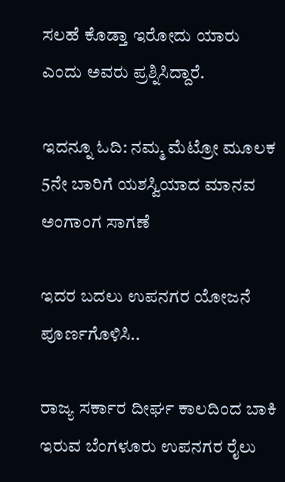ಸಲಹೆ ಕೊಡ್ತಾ ಇರೋದು ಯಾರು ಎಂದು ಅವರು ಪ್ರಶ್ನಿಸಿದ್ದಾರೆ.

ಇದನ್ನೂ ಓದಿ: ನಮ್ಮ ಮೆಟ್ರೋ ಮೂಲಕ 5ನೇ ಬಾರಿಗೆ ಯಶಸ್ವಿಯಾದ ಮಾನವ ಅಂಗಾಂಗ ಸಾಗಣೆ

ಇದರ ಬದಲು ಉಪನಗರ ಯೋಜನೆ ಪೂರ್ಣಗೊಳಿಸಿ..

ರಾಜ್ಯ ಸರ್ಕಾರ ದೀರ್ಘ ಕಾಲದಿಂದ ಬಾಕಿ ಇರುವ ಬೆಂಗಳೂರು ಉಪನಗರ ರೈಲು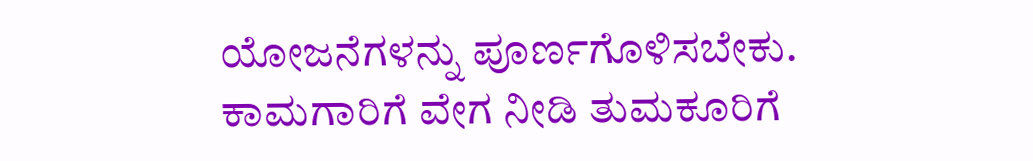ಯೋಜನೆಗಳನ್ನು ಪೂರ್ಣಗೊಳಿಸಬೇಕು. ಕಾಮಗಾರಿಗೆ ವೇಗ ನೀಡಿ ತುಮಕೂರಿಗೆ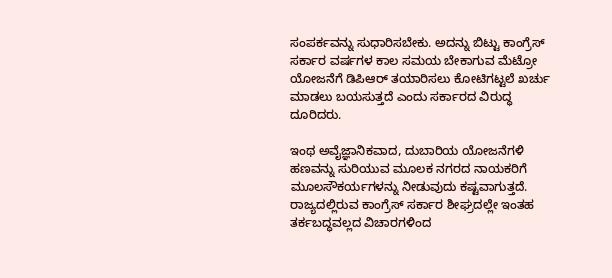ಸಂಪರ್ಕವನ್ನು ಸುಧಾರಿಸಬೇಕು. ಅದನ್ನು ಬಿಟ್ಟು ಕಾಂಗ್ರೆಸ್ ಸರ್ಕಾರ ವರ್ಷಗಳ ಕಾಲ ಸಮಯ ಬೇಕಾಗುವ ಮೆಟ್ರೋ ಯೋಜನೆಗೆ ಡಿಪಿಆರ್ ತಯಾರಿಸಲು ಕೋಟಿಗಟ್ಟಲೆ ಖರ್ಚು ಮಾಡಲು ಬಯಸುತ್ತದೆ ಎಂದು ಸರ್ಕಾರದ ವಿರುದ್ಧ ದೂರಿದರು.

ಇಂಥ ಅವೈಜ್ಞಾನಿಕವಾದ, ದುಬಾರಿಯ ಯೋಜನೆಗಳಿ ಹಣವನ್ನು ಸುರಿಯುವ ಮೂಲಕ ನಗರದ ನಾಯಕರಿಗೆ ಮೂಲಸೌಕರ್ಯಗಳನ್ನು ನೀಡುವುದು ಕಷ್ಟವಾಗುತ್ತದೆ. ರಾಜ್ಯದಲ್ಲಿರುವ ಕಾಂಗ್ರೆಸ್ ಸರ್ಕಾರ ಶೀಘ್ರದಲ್ಲೇ ಇಂತಹ ತರ್ಕಬದ್ಧವಲ್ಲದ ವಿಚಾರಗಳಿಂದ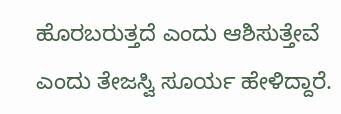ಹೊರಬರುತ್ತದೆ ಎಂದು ಆಶಿಸುತ್ತೇವೆ ಎಂದು ತೇಜಸ್ವಿ ಸೂರ್ಯ ಹೇಳಿದ್ದಾರೆ.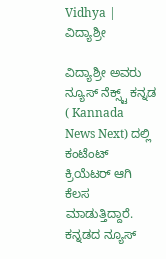Vidhya | ವಿದ್ಯಾಶ್ರೀ

ವಿದ್ಯಾಶ್ರೀ ಅವರು ನ್ಯೂಸ್‌ ನೆಕ್ಸ್ಟ್‌ ಕನ್ನಡ ( Kannada News Next) ದಲ್ಲಿ ಕಂಟೆಂಟ್‌ ಕ್ರಿಯೆಟರ್‌ ಆಗಿ ಕೆಲಸ ಮಾಡುತ್ತಿದ್ದಾರೆ. ಕನ್ನಡದ ನ್ಯೂಸ್‌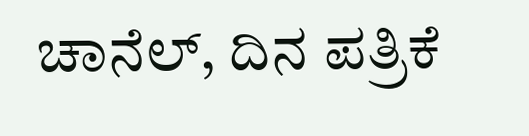ಚಾನೆಲ್‌, ದಿನ ಪತ್ರಿಕೆ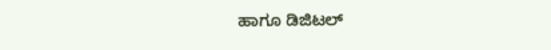ಹಾಗೂ ಡಿಜಿಟಲ್‌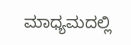ಮಾಧ್ಯಮದಲ್ಲಿ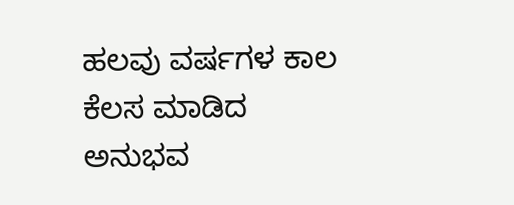ಹಲವು ವರ್ಷಗಳ ಕಾಲ ಕೆಲಸ ಮಾಡಿದ ಅನುಭವ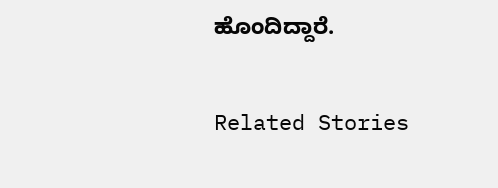ಹೊಂದಿದ್ದಾರೆ.

Related Stories